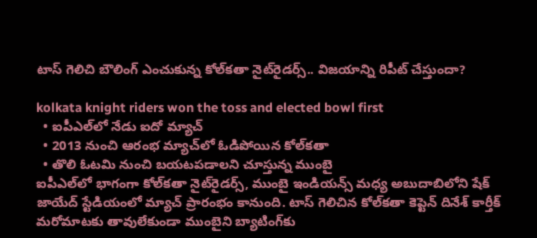టాస్ గెలిచి బౌలింగ్ ఎంచుకున్న కోల్‌కతా నైట్‌రైడర్స్.. విజయాన్ని రిపీట్ చేస్తుందా?

kolkata knight riders won the toss and elected bowl first
  • ఐపీఎల్‌లో నేడు ఐదో మ్యాచ్
  • 2013 నుంచి ఆరంభ మ్యాచ్‌లో ఓడిపోయిన కోల్‌కతా
  • తొలి ఓటమి నుంచి బయటపడాలని చూస్తున్న ముంబై
ఐపీఎల్‌లో భాగంగా కోల్‌కతా నైట్‌రైడర్స్, ముంబై ఇండియన్స్ మధ్య అబుదాబిలోని షేక్ జాయేద్ స్టేడియంలో మ్యాచ్ ప్రారంభం కానుంది. టాస్ గెలిచిన కోల్‌కతా కెప్టెన్ దినేశ్ కార్తీక్ మరోమాటకు తావులేకుండా ముంబైని బ్యాటింగ్‌కు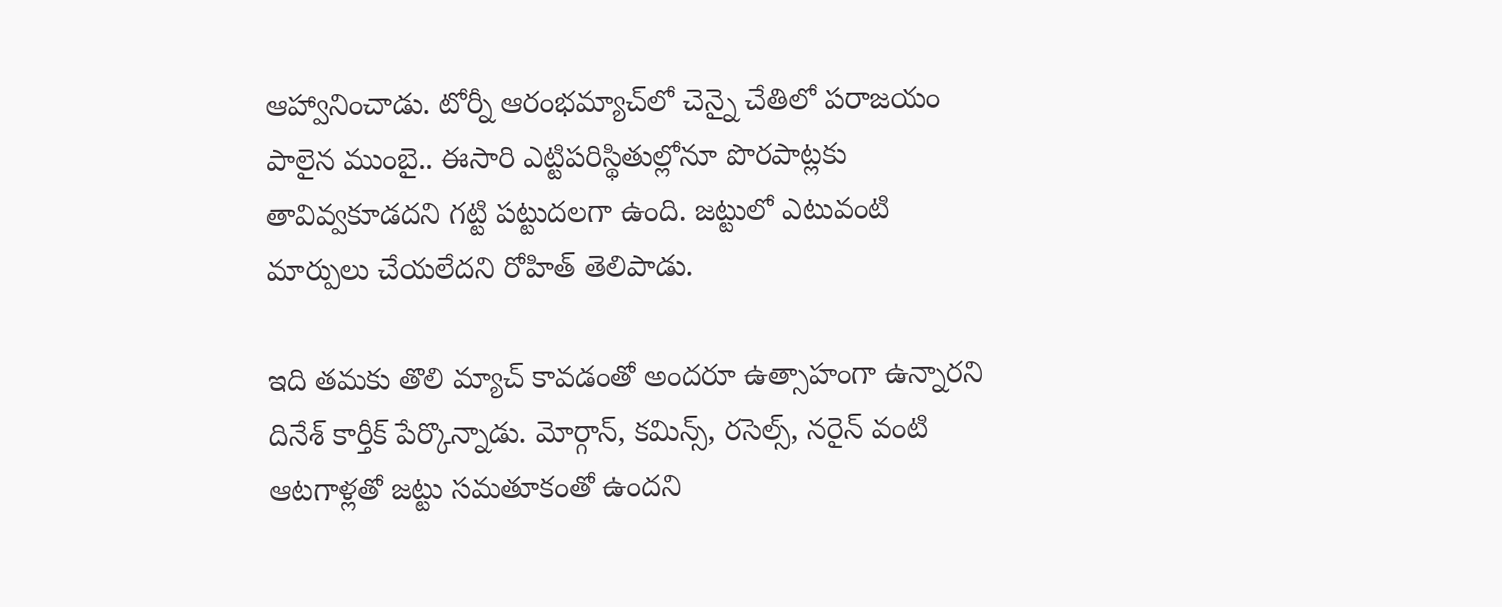ఆహ్వానించాడు. టోర్నీ ఆరంభమ్యాచ్‌లో చెన్నై చేతిలో పరాజయం పాలైన ముంబై.. ఈసారి ఎట్టిపరిస్థితుల్లోనూ పొరపాట్లకు తావివ్వకూడదని గట్టి పట్టుదలగా ఉంది. జట్టులో ఎటువంటి మార్పులు చేయలేదని రోహిత్ తెలిపాడు.

ఇది తమకు తొలి మ్యాచ్ కావడంతో అందరూ ఉత్సాహంగా ఉన్నారని దినేశ్ కార్తీక్ పేర్కొన్నాడు. మోర్గాన్, కమిన్స్, రసెల్స్, నరైన్ వంటి ఆటగాళ్లతో జట్టు సమతూకంతో ఉందని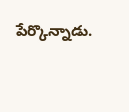పేర్కొన్నాడు.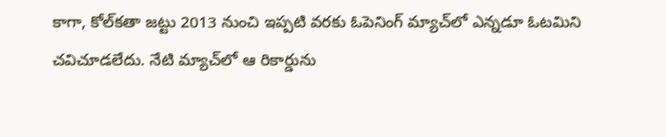కాగా, కోల్‌కతా జట్టు 2013 నుంచి ఇప్పటి వరకు ఓపెనింగ్ మ్యాచ్‌లో ఎన్నడూ ఓటమిని చవిచూడలేదు. నేటి మ్యాచ్‌లో ఆ రికార్డును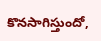కొనసాగిస్తుందో,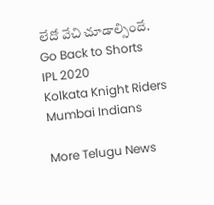లేదో వేచి చూడాల్సిందే.
Go Back to Shorts
IPL 2020
Kolkata Knight Riders
Mumbai Indians

More Telugu News